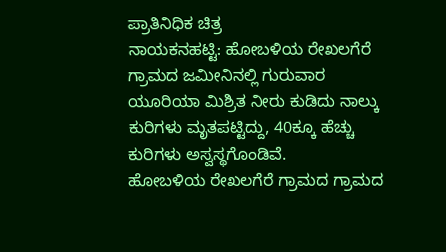ಪ್ರಾತಿನಿಧಿಕ ಚಿತ್ರ
ನಾಯಕನಹಟ್ಟಿ: ಹೋಬಳಿಯ ರೇಖಲಗೆರೆ ಗ್ರಾಮದ ಜಮೀನಿನಲ್ಲಿ ಗುರುವಾರ ಯೂರಿಯಾ ಮಿಶ್ರಿತ ನೀರು ಕುಡಿದು ನಾಲ್ಕು ಕುರಿಗಳು ಮೃತಪಟ್ಟಿದ್ದು, 40ಕ್ಕೂ ಹೆಚ್ಚು ಕುರಿಗಳು ಅಸ್ವಸ್ಥಗೊಂಡಿವೆ.
ಹೋಬಳಿಯ ರೇಖಲಗೆರೆ ಗ್ರಾಮದ ಗ್ರಾಮದ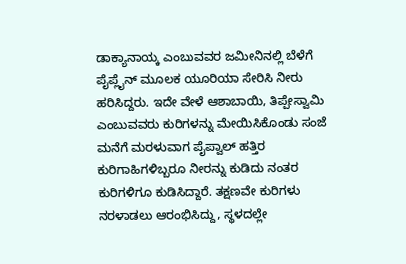ಡಾಕ್ಯಾನಾಯ್ಕ ಎಂಬುವವರ ಜಮೀನಿನಲ್ಲಿ ಬೆಳೆಗೆ ಪೈಪ್ಲೈನ್ ಮೂಲಕ ಯೂರಿಯಾ ಸೇರಿಸಿ ನೀರು ಹರಿಸಿದ್ದರು. ಇದೇ ವೇಳೆ ಆಶಾಬಾಯಿ, ತಿಪ್ಪೇಸ್ವಾಮಿ ಎಂಬುವವರು ಕುರಿಗಳನ್ನು ಮೇಯಿಸಿಕೊಂಡು ಸಂಜೆ ಮನೆಗೆ ಮರಳುವಾಗ ಪೈಪ್ವಾಲ್ ಹತ್ತಿರ ಕುರಿಗಾಹಿಗಳಿಬ್ಬರೂ ನೀರನ್ನು ಕುಡಿದು ನಂತರ ಕುರಿಗಳಿಗೂ ಕುಡಿಸಿದ್ದಾರೆ. ತಕ್ಷಣವೇ ಕುರಿಗಳು ನರಳಾಡಲು ಆರಂಭಿಸಿದ್ದು, ಸ್ಥಳದಲ್ಲೇ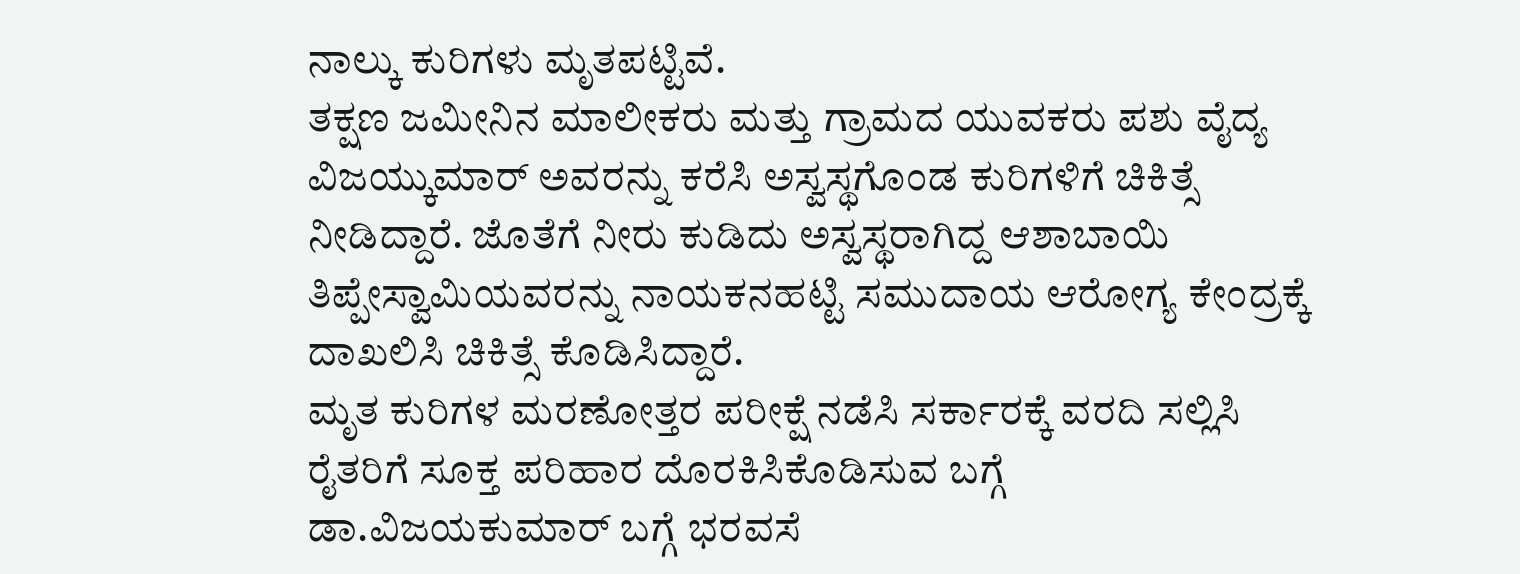ನಾಲ್ಕು ಕುರಿಗಳು ಮೃತಪಟ್ಟಿವೆ.
ತಕ್ಷಣ ಜಮೀನಿನ ಮಾಲೀಕರು ಮತ್ತು ಗ್ರಾಮದ ಯುವಕರು ಪಶು ವೈದ್ಯ ವಿಜಯ್ಕುಮಾರ್ ಅವರನ್ನು ಕರೆಸಿ ಅಸ್ವಸ್ಥಗೊಂಡ ಕುರಿಗಳಿಗೆ ಚಿಕಿತ್ಸೆ ನೀಡಿದ್ದಾರೆ. ಜೊತೆಗೆ ನೀರು ಕುಡಿದು ಅಸ್ವಸ್ಥರಾಗಿದ್ದ ಆಶಾಬಾಯಿ ತಿಪ್ಪೇಸ್ವಾಮಿಯವರನ್ನು ನಾಯಕನಹಟ್ಟಿ ಸಮುದಾಯ ಆರೋಗ್ಯ ಕೇಂದ್ರಕ್ಕೆ ದಾಖಲಿಸಿ ಚಿಕಿತ್ಸೆ ಕೊಡಿಸಿದ್ದಾರೆ.
ಮೃತ ಕುರಿಗಳ ಮರಣೋತ್ತರ ಪರೀಕ್ಷೆ ನಡೆಸಿ ಸರ್ಕಾರಕ್ಕೆ ವರದಿ ಸಲ್ಲಿಸಿ ರೈತರಿಗೆ ಸೂಕ್ತ ಪರಿಹಾರ ದೊರಕಿಸಿಕೊಡಿಸುವ ಬಗ್ಗೆ ಡಾ.ವಿಜಯಕುಮಾರ್ ಬಗ್ಗೆ ಭರವಸೆ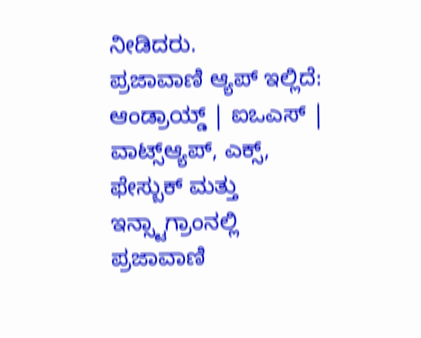ನೀಡಿದರು.
ಪ್ರಜಾವಾಣಿ ಆ್ಯಪ್ ಇಲ್ಲಿದೆ: ಆಂಡ್ರಾಯ್ಡ್ | ಐಒಎಸ್ | ವಾಟ್ಸ್ಆ್ಯಪ್, ಎಕ್ಸ್, ಫೇಸ್ಬುಕ್ ಮತ್ತು ಇನ್ಸ್ಟಾಗ್ರಾಂನಲ್ಲಿ ಪ್ರಜಾವಾಣಿ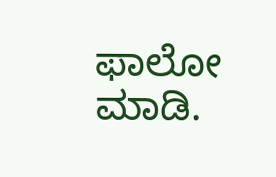ಫಾಲೋ ಮಾಡಿ.